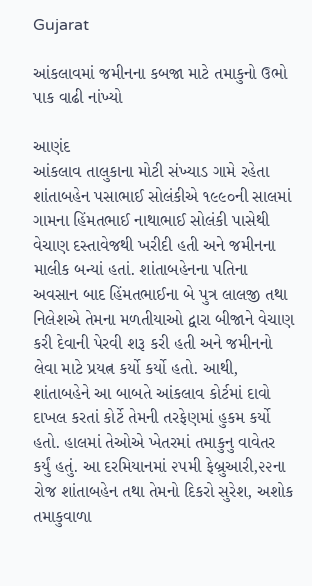Gujarat

આંકલાવમાં જમીનના કબજા માટે તમાકુનો ઉભો પાક વાઢી નાંખ્યો

આણંદ
આંકલાવ તાલુકાના મોટી સંખ્યાડ ગામે રહેતા શાંતાબહેન પસાભાઈ સોલંકીએ ૧૯૯૦ની સાલમાં ગામના હિંમતભાઈ નાથાભાઈ સોલંકી પાસેથી વેચાણ દસ્તાવેજથી ખરીદી હતી અને જમીનના માલીક બન્યાં હતાં. શાંતાબહેનના પતિના અવસાન બાદ હિંમતભાઈના બે પુત્ર લાલજી તથા નિલેશએ તેમના મળતીયાઓ દ્વારા બીજાને વેચાણ કરી દેવાની પેરવી શરૂ કરી હતી અને જમીનનો લેવા માટે પ્રયત્ન કર્યો કર્યો હતો. આથી, શાંતાબહેને આ બાબતે આંકલાવ કોર્ટમાં દાવો દાખલ કરતાં કોર્ટે તેમની તરફેણમાં હુકમ કર્યો હતો. હાલમાં તેઓએ ખેતરમાં તમાકુનુ વાવેતર કર્યું હતું. આ દરમિયાનમાં ૨૫મી ફેબ્રુઆરી,૨૨ના રોજ શાંતાબહેન તથા તેમનો દિકરો સુરેશ, અશોક તમાકુવાળા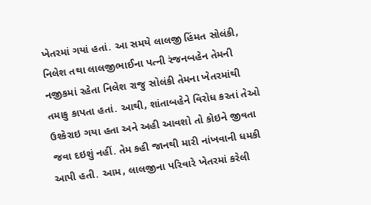ખેતરમાં ગયાં હતાં. આ સમયે લાલજી હિંમત સોલંકી, નિલેશ તથા લાલજીભાઈના પત્ની રંજનબહેન તેમની નજીકમાં રહેતા નિલેશ રાજુ સોલંકી તેમના ખેતરમાંથી તમાકુ કાપતા હતાં. આથી, શાંતાબહેને વિરોધ કરતાં તેઓ ઉશ્કેરાઇ ગયા હતા અને અહી આવશો તો કોઇને જીવતા જવા દઇશું નહીં. તેમ કહી જાનથી મારી નાંખવાની ધમકી આપી હતી. આમ, લાલજીના પરિવારે ખેતરમાં કરેલી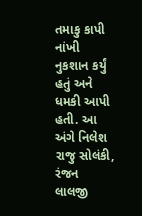તમાકુ કાપી નાંખી નુકશાન કર્યું હતું અને ધમકી આપી હતી. આ અંગે નિલેશ રાજુ સોલંકી, રંજન લાલજી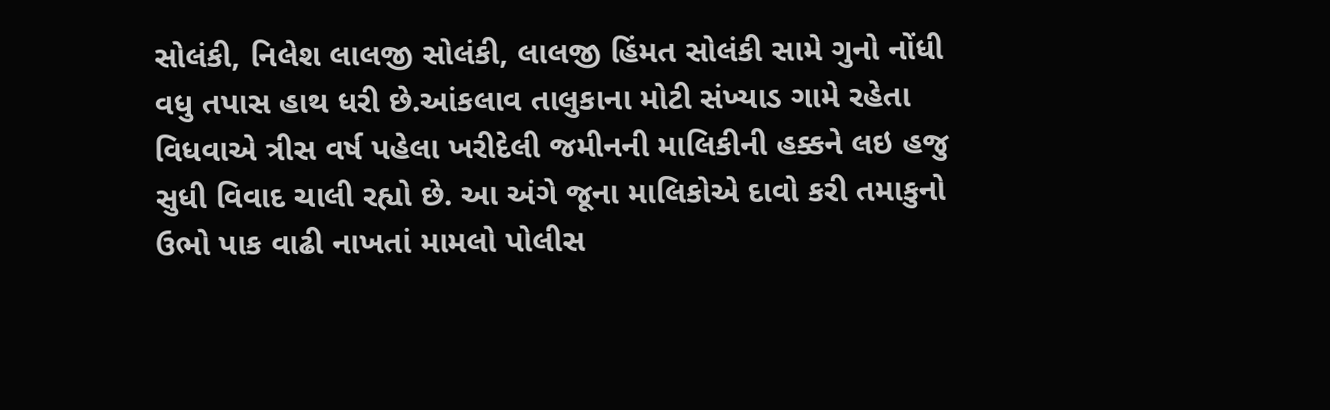સોલંકી, નિલેશ લાલજી સોલંકી, લાલજી હિંમત સોલંકી સામે ગુનો નોંધી વધુ તપાસ હાથ ધરી છે.આંકલાવ તાલુકાના મોટી સંખ્યાડ ગામે રહેતા વિધવાએ ત્રીસ વર્ષ પહેલા ખરીદેલી જમીનની માલિકીની હક્કને લઇ હજુ સુધી વિવાદ ચાલી રહ્યો છે. આ અંગે જૂના માલિકોએ દાવો કરી તમાકુનો ઉભો પાક વાઢી નાખતાં મામલો પોલીસ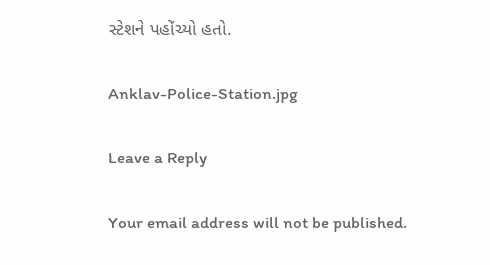સ્ટેશને પહોંચ્યો હતો.

Anklav-Police-Station.jpg

Leave a Reply

Your email address will not be published.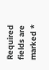Required fields are marked *